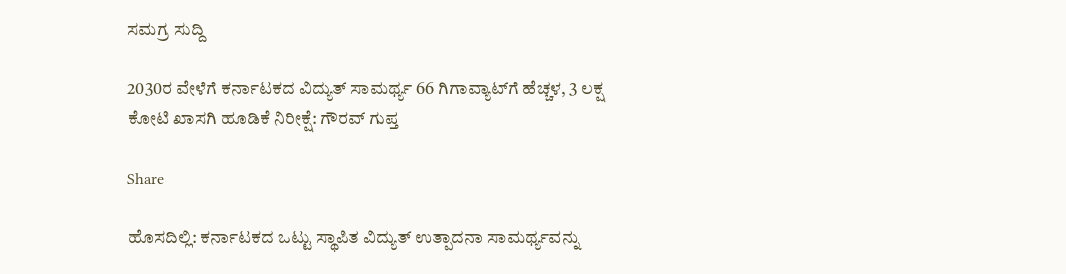ಸಮಗ್ರ ಸುದ್ದಿ

2030ರ ವೇಳೆಗೆ ಕರ್ನಾಟಕದ ವಿದ್ಯುತ್ ಸಾಮರ್ಥ್ಯ 66 ಗಿಗಾವ್ಯಾಟ್‌ಗೆ ಹೆಚ್ಚಳ, 3 ಲಕ್ಷ ಕೋಟಿ ಖಾಸಗಿ ಹೂಡಿಕೆ ನಿರೀಕ್ಷೆ: ಗೌರವ್ ಗುಪ್ತ

Share

ಹೊಸದಿಲ್ಲಿ: ಕರ್ನಾಟಕದ ಒಟ್ಟು ಸ್ಥಾಪಿತ ವಿದ್ಯುತ್ ಉತ್ಪಾದನಾ ಸಾಮರ್ಥ್ಯವನ್ನು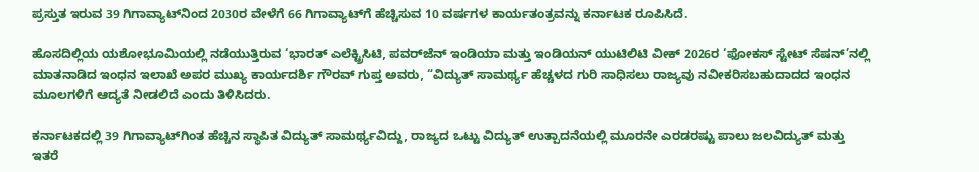ಪ್ರಸ್ತುತ ಇರುವ 39 ಗಿಗಾವ್ಯಾಟ್‌ನಿಂದ 2030ರ ವೇಳೆಗೆ 66 ಗಿಗಾವ್ಯಾಟ್‌ಗೆ ಹೆಚ್ಚಿಸುವ 10 ವರ್ಷಗಳ ಕಾರ್ಯತಂತ್ರವನ್ನು ಕರ್ನಾಟಕ ರೂಪಿಸಿದೆ.

ಹೊಸದಿಲ್ಲಿಯ ಯಶೋಭೂಮಿಯಲ್ಲಿ ನಡೆಯುತ್ತಿರುವ ‘ಭಾರತ್ ಎಲೆಕ್ಟ್ರಿಸಿಟಿ, ಪವರ್‌ಜೆನ್ ಇಂಡಿಯಾ ಮತ್ತು ಇಂಡಿಯನ್ ಯುಟಿಲಿಟಿ ವೀಕ್ 2026ರ ‘ಫೋಕಸ್‌ ಸ್ಟೇಟ್‌ ಸೆಷನ್‌’ನಲ್ಲಿ ಮಾತನಾಡಿದ ಇಂಧನ ಇಲಾಖೆ ಅಪರ ಮುಖ್ಯ ಕಾರ್ಯದರ್ಶಿ ಗೌರವ್ ಗುಪ್ತ ಅವರು, “ವಿದ್ಯುತ್ ಸಾಮರ್ಥ್ಯ ಹೆಚ್ಚಳದ ಗುರಿ ಸಾಧಿಸಲು ರಾಜ್ಯವು ನವೀಕರಿಸಬಹುದಾದದ ಇಂಧನ ಮೂಲಗಳಿಗೆ ಆದ್ಯತೆ ನೀಡಲಿದೆ ಎಂದು ತಿಳಿಸಿದರು.

ಕರ್ನಾಟಕದಲ್ಲಿ 39 ಗಿಗಾವ್ಯಾಟ್‌ಗಿಂತ ಹೆಚ್ಚಿನ ಸ್ಥಾಪಿತ ವಿದ್ಯುತ್ ಸಾಮರ್ಥ್ಯವಿದ್ದು, ರಾಜ್ಯದ ಒಟ್ಟು ವಿದ್ಯುತ್ ಉತ್ಪಾದನೆಯಲ್ಲಿ ಮೂರನೇ ಎರಡರಷ್ಟು ಪಾಲು ಜಲವಿದ್ಯುತ್ ಮತ್ತು ಇತರೆ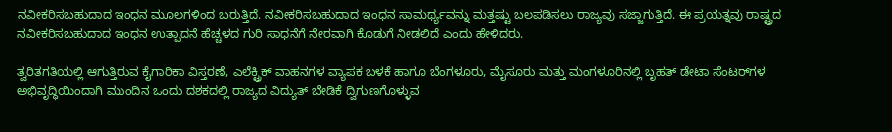ನವೀಕರಿಸಬಹುದಾದ ಇಂಧನ ಮೂಲಗಳಿಂದ ಬರುತ್ತಿದೆ. ನವೀಕರಿಸಬಹುದಾದ ಇಂಧನ ಸಾಮರ್ಥ್ಯವನ್ನು ಮತ್ತಷ್ಟು ಬಲಪಡಿಸಲು ರಾಜ್ಯವು ಸಜ್ಜಾಗುತ್ತಿದೆ. ಈ ಪ್ರಯತ್ನವು ರಾಷ್ಟ್ರದ ನವೀಕರಿಸಬಹುದಾದ ಇಂಧನ ಉತ್ಪಾದನೆ ಹೆಚ್ಚಳದ ಗುರಿ ಸಾಧನೆಗೆ ನೇರವಾಗಿ ಕೊಡುಗೆ ನೀಡಲಿದೆ ಎಂದು ಹೇಳಿದರು.

ತ್ವರಿತಗತಿಯಲ್ಲಿ ಆಗುತ್ತಿರುವ ಕೈಗಾರಿಕಾ ವಿಸ್ತರಣೆ, ಎಲೆಕ್ಟ್ರಿಕ್ ವಾಹನಗಳ ವ್ಯಾಪಕ ಬಳಕೆ ಹಾಗೂ ಬೆಂಗಳೂರು, ಮೈಸೂರು ಮತ್ತು ಮಂಗಳೂರಿನಲ್ಲಿ ಬೃಹತ್ ಡೇಟಾ ಸೆಂಟರ್‌ಗಳ ಅಭಿವೃದ್ಧಿಯಿಂದಾಗಿ ಮುಂದಿನ ಒಂದು ದಶಕದಲ್ಲಿ ರಾಜ್ಯದ ವಿದ್ಯುತ್ ಬೇಡಿಕೆ ದ್ವಿಗುಣಗೊಳ್ಳುವ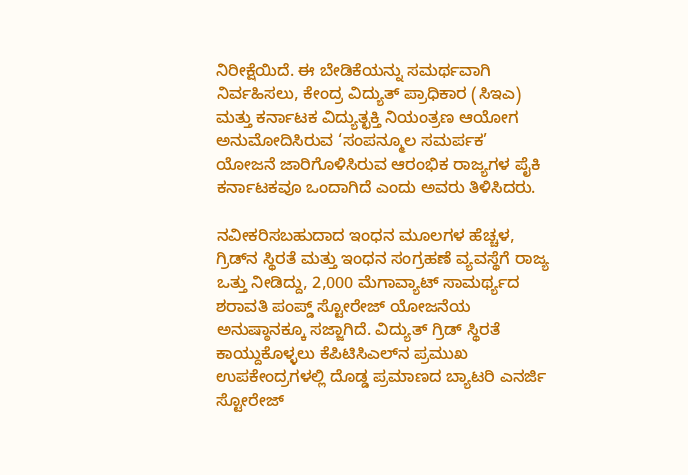ನಿರೀಕ್ಷೆಯಿದೆ. ಈ ಬೇಡಿಕೆಯನ್ನು ಸಮರ್ಥವಾಗಿ ನಿರ್ವಹಿಸಲು, ಕೇಂದ್ರ ವಿದ್ಯುತ್ ಪ್ರಾಧಿಕಾರ (ಸಿಇಎ) ಮತ್ತು ಕರ್ನಾಟಕ ವಿದ್ಯುತ್ಛಕ್ತಿ ನಿಯಂತ್ರಣ ಆಯೋಗ ಅನುಮೋದಿಸಿರುವ ‘ಸಂಪನ್ಮೂಲ ಸಮರ್ಪಕ’ ಯೋಜನೆ ಜಾರಿಗೊಳಿಸಿರುವ ಆರಂಭಿಕ ರಾಜ್ಯಗಳ ಪೈಕಿ ಕರ್ನಾಟಕವೂ ಒಂದಾಗಿದೆ ಎಂದು ಅವರು ತಿಳಿಸಿದರು.

ನವೀಕರಿಸಬಹುದಾದ ಇಂಧನ ಮೂಲಗಳ ಹೆಚ್ಚಳ, ಗ್ರಿಡ್‌ನ ಸ್ಥಿರತೆ ಮತ್ತು ಇಂಧನ ಸಂಗ್ರಹಣೆ ವ್ಯವಸ್ಥೆಗೆ ರಾಜ್ಯ ಒತ್ತು ನೀಡಿದ್ದು, 2,000 ಮೆಗಾವ್ಯಾಟ್ ಸಾಮರ್ಥ್ಯದ ಶರಾವತಿ ಪಂಪ್ಡ್ ಸ್ಟೋರೇಜ್ ಯೋಜನೆಯ ಅನುಷ್ಠಾನಕ್ಕೂ ಸಜ್ಜಾಗಿದೆ. ವಿದ್ಯುತ್ ಗ್ರಿಡ್‌ ಸ್ಥಿರತೆ ಕಾಯ್ದುಕೊಳ್ಳಲು ಕೆಪಿಟಿಸಿಎಲ್‌ನ ಪ್ರಮುಖ ಉಪಕೇಂದ್ರಗಳಲ್ಲಿ ದೊಡ್ಡ ಪ್ರಮಾಣದ ಬ್ಯಾಟರಿ ಎನರ್ಜಿ ಸ್ಟೋರೇಜ್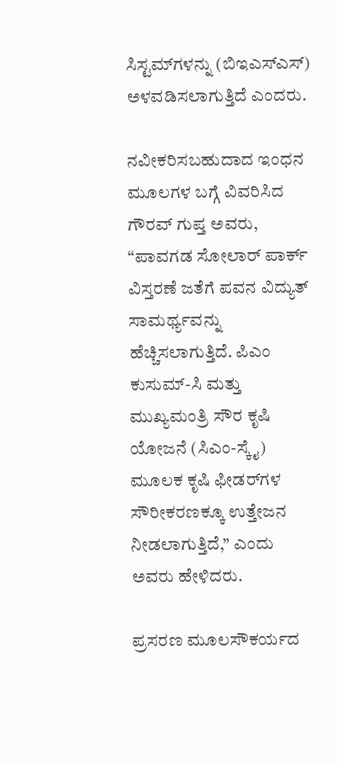ಸಿಸ್ಟಮ್‌ಗಳನ್ನು (ಬಿಇಎಸ್‌ಎಸ್‌) ಅಳವಡಿಸಲಾಗುತ್ತಿದೆ ಎಂದರು.

ನವೀಕರಿಸಬಹುದಾದ ಇಂಧನ ಮೂಲಗಳ ಬಗ್ಗೆ ವಿವರಿಸಿದ ಗೌರವ್ ಗುಪ್ತ ಅವರು, “ಪಾವಗಡ ಸೋಲಾರ್‌ ಪಾರ್ಕ್‌ ವಿಸ್ತರಣೆ ಜತೆಗೆ ಪವನ ವಿದ್ಯುತ್ ಸಾಮರ್ಥ್ಯವನ್ನು ಹೆಚ್ಚಿಸಲಾಗುತ್ತಿದೆ. ಪಿಎಂ ಕುಸುಮ್-ಸಿ ಮತ್ತು ಮುಖ್ಯಮಂತ್ರಿ ಸೌರ ಕೃಷಿ ಯೋಜನೆ (ಸಿಎಂ-ಸ್ಕೈ) ಮೂಲಕ ಕೃಷಿ ಫೀಡರ್‌ಗಳ ಸೌರೀಕರಣಕ್ಕೂ ಉತ್ತೇಜನ ನೀಡಲಾಗುತ್ತಿದೆ,” ಎಂದು ಅವರು ಹೇಳಿದರು.

ಪ್ರಸರಣ ಮೂಲಸೌಕರ್ಯದ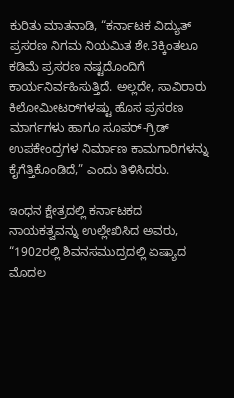ಕುರಿತು ಮಾತನಾಡಿ, “ಕರ್ನಾಟಕ ವಿದ್ಯುತ್ ಪ್ರಸರಣ ನಿಗಮ ನಿಯಮಿತ ಶೇ.3ಕ್ಕಿಂತಲೂ ಕಡಿಮೆ ಪ್ರಸರಣ ನಷ್ಟದೊಂದಿಗೆ ಕಾರ್ಯನಿರ್ವಹಿಸುತ್ತಿದೆ. ಅಲ್ಲದೇ, ಸಾವಿರಾರು ಕಿಲೋಮೀಟರ್‌ಗಳಷ್ಟು ಹೊಸ ಪ್ರಸರಣ ಮಾರ್ಗಗಳು ಹಾಗೂ ಸೂಪರ್-ಗ್ರಿಡ್ ಉಪಕೇಂದ್ರಗಳ ನಿರ್ಮಾಣ ಕಾಮಗಾರಿಗಳನ್ನು ಕೈಗೆತ್ತಿಕೊಂಡಿದೆ,” ಎಂದು ತಿಳಿಸಿದರು.

ಇಂಧನ ಕ್ಷೇತ್ರದಲ್ಲಿ ಕರ್ನಾಟಕದ ನಾಯಕತ್ವವನ್ನು ಉಲ್ಲೇಖಿಸಿದ ಅವರು, “1902ರಲ್ಲಿ ಶಿವನಸಮುದ್ರದಲ್ಲಿ ಏಷ್ಯಾದ ಮೊದಲ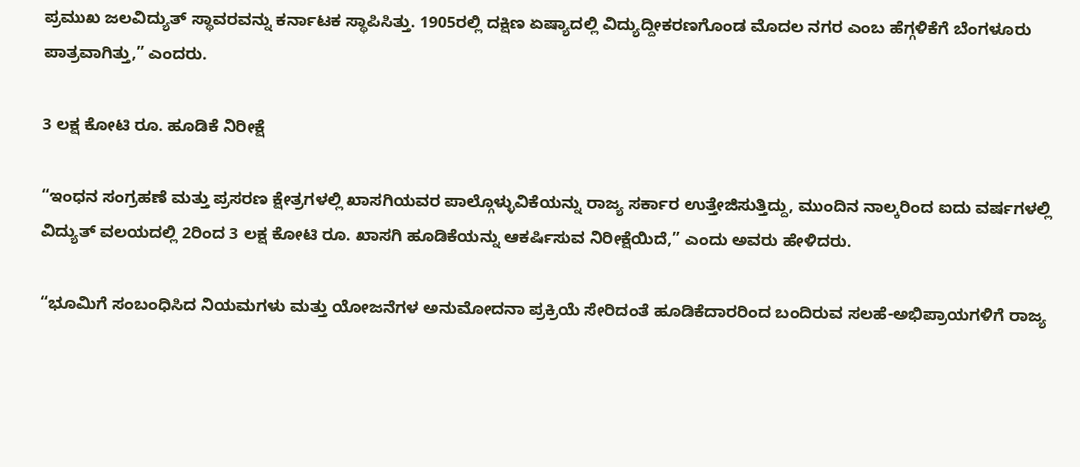ಪ್ರಮುಖ ಜಲವಿದ್ಯುತ್ ಸ್ಥಾವರವನ್ನು ಕರ್ನಾಟಕ ಸ್ಥಾಪಿಸಿತ್ತು. 1905ರಲ್ಲಿ ದಕ್ಷಿಣ ಏಷ್ಯಾದಲ್ಲಿ ವಿದ್ಯುದ್ದೀಕರಣಗೊಂಡ ಮೊದಲ ನಗರ ಎಂಬ ಹೆಗ್ಗಳಿಕೆಗೆ ಬೆಂಗಳೂರು ಪಾತ್ರವಾಗಿತ್ತು,” ಎಂದರು.

3 ಲಕ್ಷ ಕೋಟಿ ರೂ. ಹೂಡಿಕೆ ನಿರೀಕ್ಷೆ

“ಇಂಧನ ಸಂಗ್ರಹಣೆ ಮತ್ತು ಪ್ರಸರಣ ಕ್ಷೇತ್ರಗಳಲ್ಲಿ ಖಾಸಗಿಯವರ ಪಾಲ್ಗೊಳ್ಳುವಿಕೆಯನ್ನು ರಾಜ್ಯ ಸರ್ಕಾರ ಉತ್ತೇಜಿಸುತ್ತಿದ್ದು, ಮುಂದಿನ ನಾಲ್ಕರಿಂದ ಐದು ವರ್ಷಗಳಲ್ಲಿ ವಿದ್ಯುತ್ ವಲಯದಲ್ಲಿ 2ರಿಂದ 3 ಲಕ್ಷ ಕೋಟಿ ರೂ. ಖಾಸಗಿ ಹೂಡಿಕೆಯನ್ನು ಆಕರ್ಷಿಸುವ ನಿರೀಕ್ಷೆಯಿದೆ,” ಎಂದು ಅವರು ಹೇಳಿದರು.

“ಭೂಮಿಗೆ ಸಂಬಂಧಿಸಿದ ನಿಯಮಗಳು ಮತ್ತು ಯೋಜನೆಗಳ ಅನುಮೋದನಾ ಪ್ರಕ್ರಿಯೆ ಸೇರಿದಂತೆ ಹೂಡಿಕೆದಾರರಿಂದ ಬಂದಿರುವ ಸಲಹೆ-ಅಭಿಪ್ರಾಯಗಳಿಗೆ ರಾಜ್ಯ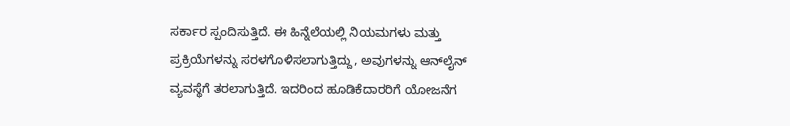ಸರ್ಕಾರ ಸ್ಪಂದಿಸುತ್ತಿದೆ. ಈ ಹಿನ್ನೆಲೆಯಲ್ಲಿ ನಿಯಮಗಳು ಮತ್ತು ಪ್ರಕ್ರಿಯೆಗಳನ್ನು ಸರಳಗೊಳಿಸಲಾಗುತ್ತಿದ್ದು, ಅವುಗಳನ್ನು ಆನ್‌ಲೈನ್‌ ವ್ಯವಸ್ಥೆಗೆ ತರಲಾಗುತ್ತಿದೆ. ಇದರಿಂದ ಹೂಡಿಕೆದಾರರಿಗೆ ಯೋಜನೆಗ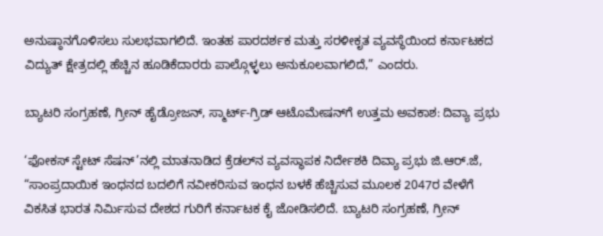ಅನುಷ್ಠಾನಗೊಳಿಸಲು ಸುಲಭವಾಗಲಿದೆ. ಇಂತಹ ಪಾರದರ್ಶಕ ಮತ್ತು ಸರಳೀಕೃತ ವ್ಯವಸ್ಥೆಯಿಂದ ಕರ್ನಾಟಕದ ವಿದ್ಯುತ್ ಕ್ಷೇತ್ರದಲ್ಲಿ ಹೆಚ್ಚಿನ ಹೂಡಿಕೆದಾರರು ಪಾಲ್ಗೊಳ್ಳಲು ಅನುಕೂಲವಾಗಲಿದೆ,” ಎಂದರು.

ಬ್ಯಾಟರಿ ಸಂಗ್ರಹಣೆ, ಗ್ರೀನ್‌ ಹೈಡ್ರೋಜನ್, ಸ್ಮಾರ್ಟ್-ಗ್ರಿಡ್ ಆಟೊಮೇಷನ್‌ಗೆ ಉತ್ತಮ ಅವಕಾಶ: ದಿವ್ಯಾ ಪ್ರಭು

‘ಫೋಕಸ್‌ ಸ್ಟೇಟ್‌ ಸೆಷನ್‌’ನಲ್ಲಿ ಮಾತನಾಡಿದ ಕ್ರೆಡಲ್‌ನ ವ್ಯವಸ್ಥಾಪಕ ನಿರ್ದೇಶಕಿ ದಿವ್ಯಾ ಪ್ರಭು ಜಿ.ಆರ್.ಜೆ, “ಸಾಂಪ್ರದಾಯಿಕ ಇಂಧನದ ಬದಲಿಗೆ ನವೀಕರಿಸುವ ಇಂಧನ ಬಳಕೆ ಹೆಚ್ಚಿಸುವ ಮೂಲಕ 2047ರ ವೇಳೆಗೆ ವಿಕಸಿತ ಭಾರತ ನಿರ್ಮಿಸುವ ದೇಶದ ಗುರಿಗೆ ಕರ್ನಾಟಕ ಕೈ ಜೋಡಿಸಲಿದೆ. ಬ್ಯಾಟರಿ ಸಂಗ್ರಹಣೆ, ಗ್ರೀನ್‌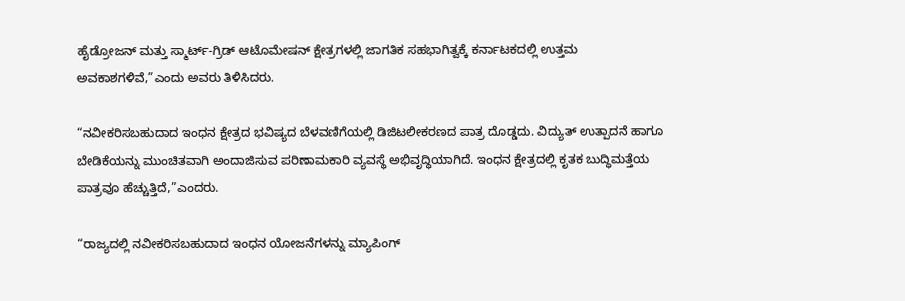ಹೈಡ್ರೋಜನ್ ಮತ್ತು ಸ್ಮಾರ್ಟ್-ಗ್ರಿಡ್ ಆಟೊಮೇಷನ್ ಕ್ಷೇತ್ರಗಳಲ್ಲಿ ಜಾಗತಿಕ ಸಹಭಾಗಿತ್ವಕ್ಕೆ ಕರ್ನಾಟಕದಲ್ಲಿ ಉತ್ತಮ ಅವಕಾಶಗಳಿವೆ,”ಎಂದು ಅವರು ತಿಳಿಸಿದರು.

“ನವೀಕರಿಸಬಹುದಾದ ಇಂಧನ ಕ್ಷೇತ್ರದ ಭವಿಷ್ಯದ ಬೆಳವಣಿಗೆಯಲ್ಲಿ ಡಿಜಿಟಲೀಕರಣದ ಪಾತ್ರ ದೊಡ್ಡದು. ವಿದ್ಯುತ್‌ ಉತ್ಪಾದನೆ ಹಾಗೂ ಬೇಡಿಕೆಯನ್ನು ಮುಂಚಿತವಾಗಿ ಅಂದಾಜಿಸುವ ಪರಿಣಾಮಕಾರಿ ವ್ಯವಸ್ಥೆ ಅಭಿವೃದ್ಧಿಯಾಗಿದೆ. ಇಂಧನ ಕ್ಷೇತ್ರದಲ್ಲಿ ಕೃತಕ ಬುದ್ಧಿಮತ್ತೆಯ ಪಾತ್ರವೂ ಹೆಚ್ಚುತ್ತಿದೆ,”ಎಂದರು.

“ರಾಜ್ಯದಲ್ಲಿ ನವೀಕರಿಸಬಹುದಾದ ಇಂಧನ ಯೋಜನೆಗಳನ್ನು ಮ್ಯಾಪಿಂಗ್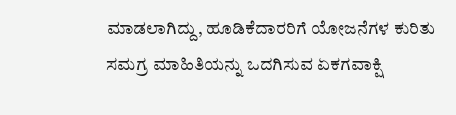ಮಾಡಲಾಗಿದ್ದು, ಹೂಡಿಕೆದಾರರಿಗೆ ಯೋಜನೆಗಳ ಕುರಿತು ಸಮಗ್ರ ಮಾಹಿತಿಯನ್ನು ಒದಗಿಸುವ ಏಕಗವಾಕ್ಷಿ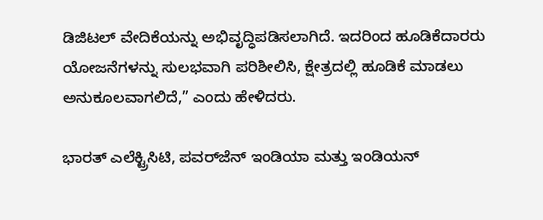ಡಿಜಿಟಲ್ ವೇದಿಕೆಯನ್ನು ಅಭಿವೃದ್ಧಿಪಡಿಸಲಾಗಿದೆ. ಇದರಿಂದ ಹೂಡಿಕೆದಾರರು ಯೋಜನೆಗಳನ್ನು ಸುಲಭವಾಗಿ ಪರಿಶೀಲಿಸಿ, ಕ್ಷೇತ್ರದಲ್ಲಿ ಹೂಡಿಕೆ ಮಾಡಲು ಅನುಕೂಲವಾಗಲಿದೆ,” ಎಂದು ಹೇಳಿದರು.

ಭಾರತ್ ಎಲೆಕ್ಟ್ರಿಸಿಟಿ, ಪವರ್‌ಜೆನ್ ಇಂಡಿಯಾ ಮತ್ತು ಇಂಡಿಯನ್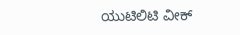ಯುಟಿಲಿಟಿ ವೀಕ್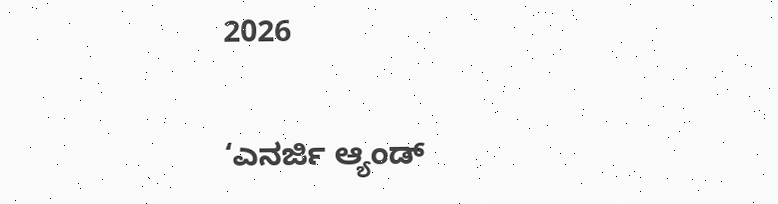2026

‘ಎನರ್ಜಿ ಆ್ಯಂಡ್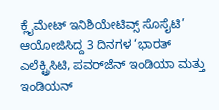ಕ್ಲೈಮೇಟ್ ಇನಿಶಿಯೇಟಿವ್ಸ್ ಸೊಸೈಟಿ’ ಆಯೋಜಿಸಿದ್ದ 3 ದಿನಗಳ ‘ಭಾರತ್ ಎಲೆಕ್ಟ್ರಿಸಿಟಿ, ಪವರ್‌ಜೆನ್ ಇಂಡಿಯಾ ಮತ್ತು ಇಂಡಿಯನ್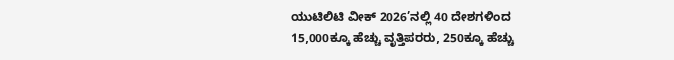ಯುಟಿಲಿಟಿ ವೀಕ್ 2026’ನಲ್ಲಿ 40 ದೇಶಗಳಿಂದ 15,000ಕ್ಕೂ ಹೆಚ್ಚು ವೃತ್ತಿಪರರು, 250ಕ್ಕೂ ಹೆಚ್ಚು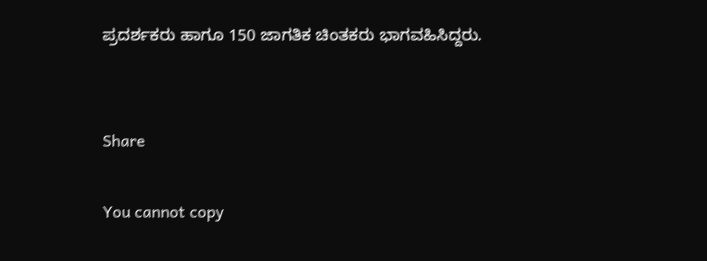ಪ್ರದರ್ಶಕರು ಹಾಗೂ 150 ಜಾಗತಿಕ ಚಿಂತಕರು ಭಾಗವಹಿಸಿದ್ದರು.


Share

You cannot copy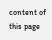content of this page